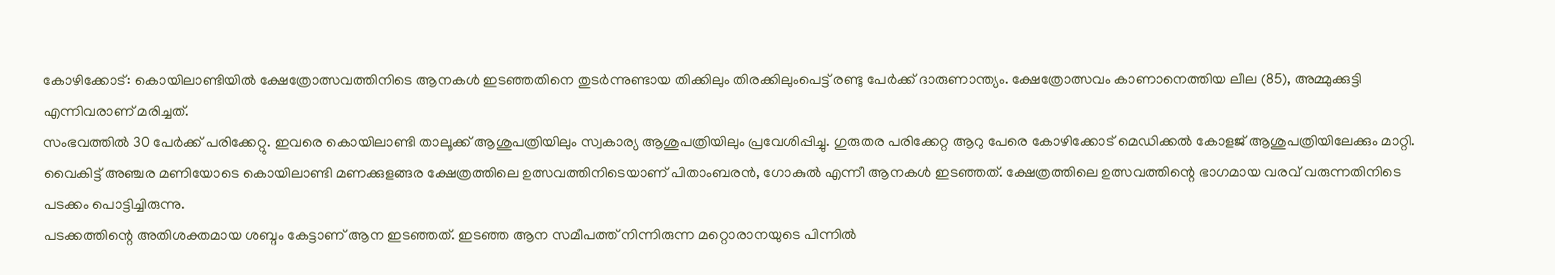കോഴിക്കോട്: കൊയിലാണ്ടിയിൽ ക്ഷേത്രോത്സവത്തിനിടെ ആനകൾ ഇടഞ്ഞതിനെ തുടർന്നുണ്ടായ തിക്കിലും തിരക്കിലുംപെട്ട് രണ്ടു പേർക്ക് ദാരുണാന്ത്യം. ക്ഷേത്രോത്സവം കാണാനെത്തിയ ലീല (85), അമ്മുക്കുട്ടി എന്നിവരാണ് മരിച്ചത്.
സംഭവത്തിൽ 30 പേർക്ക് പരിക്കേറ്റു. ഇവരെ കൊയിലാണ്ടി താലൂക്ക് ആശുപത്രിയിലും സ്വകാര്യ ആശുപത്രിയിലും പ്രവേശിപ്പിച്ചു. ഗുരുതര പരിക്കേറ്റ ആറു പേരെ കോഴിക്കോട് മെഡിക്കൽ കോളജ് ആശുപത്രിയിലേക്കും മാറ്റി.
വൈകിട്ട് അഞ്ചര മണിയോടെ കൊയിലാണ്ടി മണക്കുളങ്ങര ക്ഷേത്രത്തിലെ ഉത്സവത്തിനിടെയാണ് പിതാംബരൻ, ഗോകുൽ എന്നീ ആനകൾ ഇടഞ്ഞത്. ക്ഷേത്രത്തിലെ ഉത്സവത്തിന്റെ ഭാഗമായ വരവ് വരുന്നതിനിടെ പടക്കം പൊട്ടിച്ചിരുന്നു.
പടക്കത്തിന്റെ അതിശക്തമായ ശബ്ദം കേട്ടാണ് ആന ഇടഞ്ഞത്. ഇടഞ്ഞ ആന സമീപത്ത് നിന്നിരുന്ന മറ്റൊരാനയുടെ പിന്നിൽ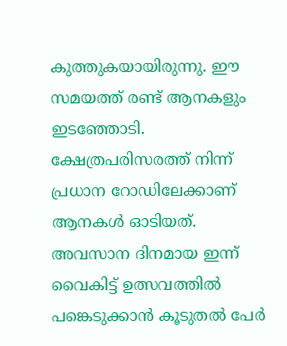കുത്തുകയായിരുന്നു. ഈ സമയത്ത് രണ്ട് ആനകളും ഇടഞ്ഞോടി. ക്ഷേത്രപരിസരത്ത് നിന്ന് പ്രധാന റോഡിലേക്കാണ് ആനകൾ ഓടിയത്.
അവസാന ദിനമായ ഇന്ന് വൈകിട്ട് ഉത്സവത്തിൽ പങ്കെടുക്കാൻ കൂടുതൽ പേർ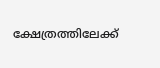ക്ഷേത്രത്തിലേക്ക്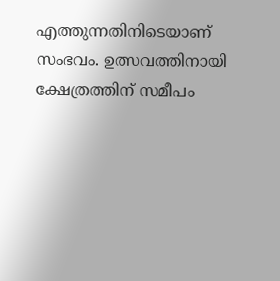എത്തുന്നതിനിടെയാണ് സംഭവം. ഉത്സവത്തിനായി ക്ഷേത്രത്തിന് സമീപം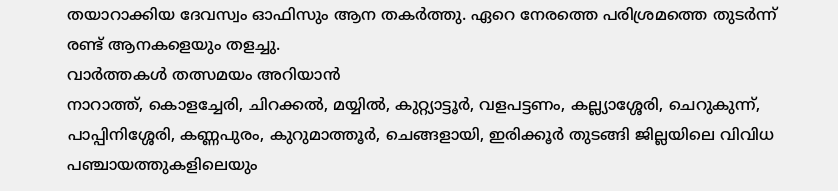തയാറാക്കിയ ദേവസ്വം ഓഫിസും ആന തകർത്തു. ഏറെ നേരത്തെ പരിശ്രമത്തെ തുടർന്ന് രണ്ട് ആനകളെയും തളച്ചു.
വാർത്തകൾ തത്സമയം അറിയാൻ
നാറാത്ത്, കൊളച്ചേരി, ചിറക്കൽ, മയ്യിൽ, കുറ്റ്യാട്ടൂർ, വളപട്ടണം, കല്ല്യാശ്ശേരി, ചെറുകുന്ന്, പാപ്പിനിശ്ശേരി, കണ്ണപുരം, കുറുമാത്തൂർ, ചെങ്ങളായി, ഇരിക്കൂർ തുടങ്ങി ജില്ലയിലെ വിവിധ പഞ്ചായത്തുകളിലെയും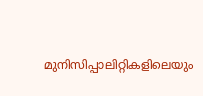മുനിസിപ്പാലിറ്റികളിലെയും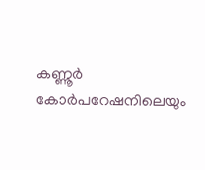കണ്ണൂർ കോർപറേഷനിലെയും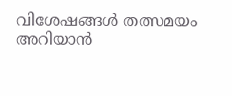വിശേഷങ്ങൾ തത്സമയം അറിയാൻ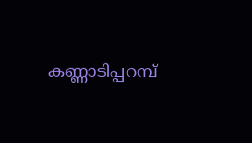കണ്ണാടിപ്പറമ്പ്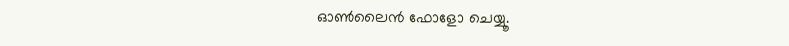ഓൺലൈൻ ഫോളോ ചെയ്യൂ.